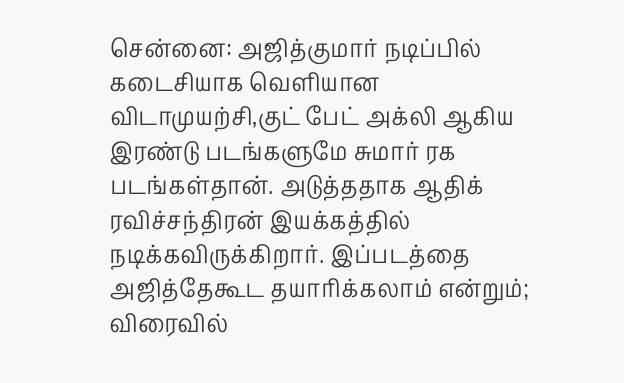சென்னை: அஜித்குமார் நடிப்பில் கடைசியாக வெளியான விடாமுயற்சி,குட் பேட் அக்லி ஆகிய இரண்டு படங்களுமே சுமார் ரக படங்கள்தான். அடுத்ததாக ஆதிக் ரவிச்சந்திரன் இயக்கத்தில் நடிக்கவிருக்கிறார். இப்படத்தை அஜித்தேகூட தயாரிக்கலாம் என்றும்; விரைவில்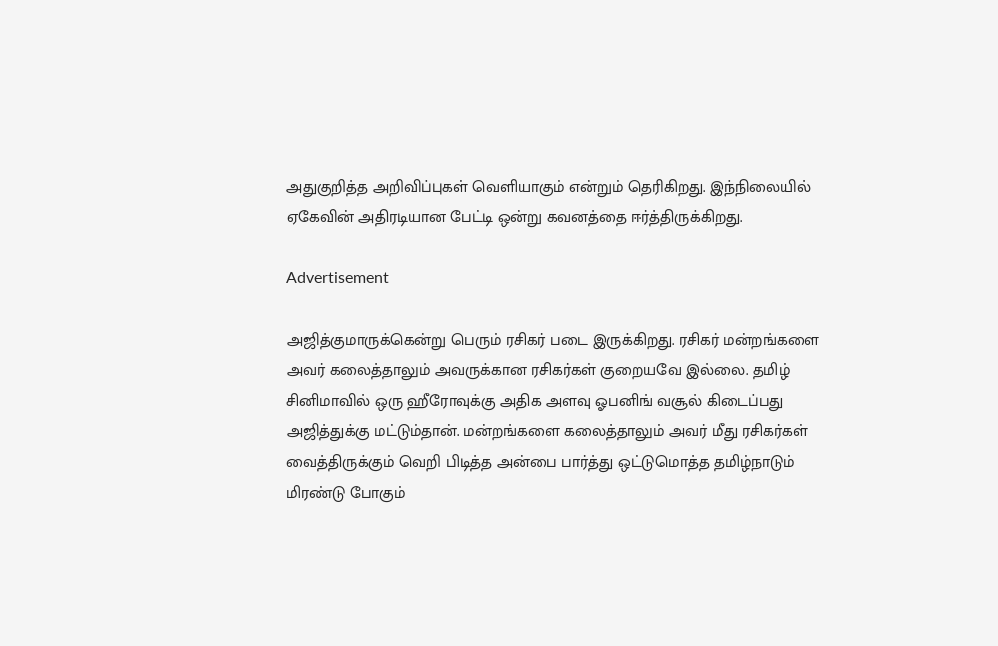அதுகுறித்த அறிவிப்புகள் வெளியாகும் என்றும் தெரிகிறது. இந்நிலையில் ஏகேவின் அதிரடியான பேட்டி ஒன்று கவனத்தை ஈர்த்திருக்கிறது.

Advertisement

அஜித்குமாருக்கென்று பெரும் ரசிகர் படை இருக்கிறது. ரசிகர் மன்றங்களை அவர் கலைத்தாலும் அவருக்கான ரசிகர்கள் குறையவே இல்லை. தமிழ் சினிமாவில் ஒரு ஹீரோவுக்கு அதிக அளவு ஓபனிங் வசூல் கிடைப்பது அஜித்துக்கு மட்டும்தான். மன்றங்களை கலைத்தாலும் அவர் மீது ரசிகர்கள் வைத்திருக்கும் வெறி பிடித்த அன்பை பார்த்து ஒட்டுமொத்த தமிழ்நாடும் மிரண்டு போகும்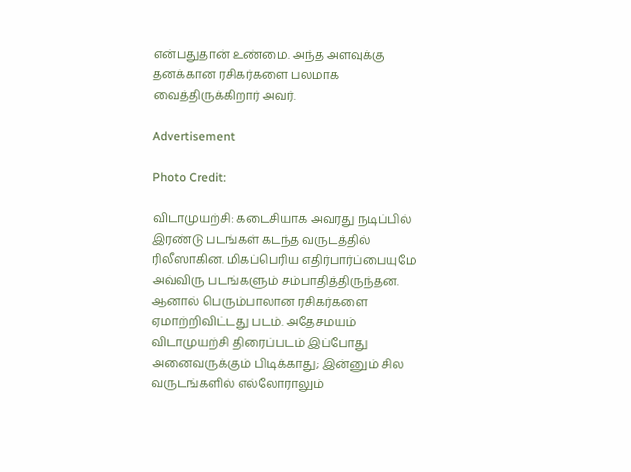என்பதுதான் உண்மை. அந்த அளவுக்கு தனக்கான ரசிகர்களை பலமாக வைத்திருக்கிறார் அவர்.

Advertisement

Photo Credit:

விடாமுயற்சி: கடைசியாக அவரது நடிப்பில் இரண்டு படங்கள் கடந்த வருடத்தில் ரிலீஸாகின. மிகப்பெரிய எதிர்பார்ப்பையுமே அவ்விரு படங்களும் சம்பாதித்திருந்தன. ஆனால் பெரும்பாலான ரசிகர்களை ஏமாற்றிவிட்டது படம். அதேசமயம் விடாமுயற்சி திரைப்படம் இப்போது அனைவருக்கும் பிடிக்காது; இன்னும் சில வருடங்களில் எல்லோராலும்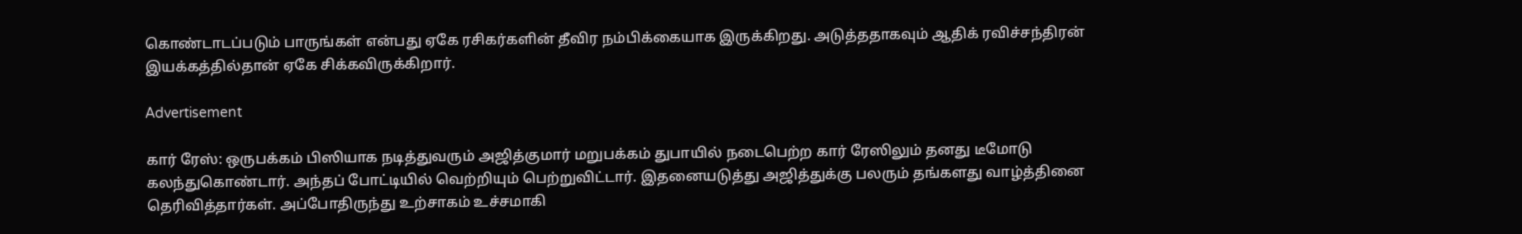கொண்டாடப்படும் பாருங்கள் என்பது ஏகே ரசிகர்களின் தீவிர நம்பிக்கையாக இருக்கிறது. அடுத்ததாகவும் ஆதிக் ரவிச்சந்திரன் இயக்கத்தில்தான் ஏகே சிக்கவிருக்கிறார்.

Advertisement

கார் ரேஸ்: ஒருபக்கம் பிஸியாக நடித்துவரும் அஜித்குமார் மறுபக்கம் துபாயில் நடைபெற்ற கார் ரேஸிலும் தனது டீமோடு கலந்துகொண்டார். அந்தப் போட்டியில் வெற்றியும் பெற்றுவிட்டார். இதனையடுத்து அஜித்துக்கு பலரும் தங்களது வாழ்த்தினை தெரிவித்தார்கள். அப்போதிருந்து உற்சாகம் உச்சமாகி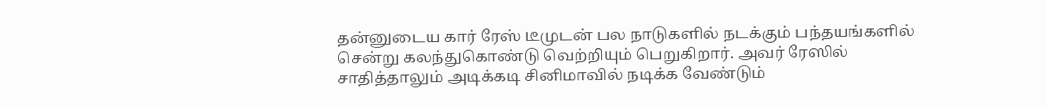தன்னுடைய கார் ரேஸ் டீமுடன் பல நாடுகளில் நடக்கும் பந்தயங்களில் சென்று கலந்துகொண்டு வெற்றியும் பெறுகிறார். அவர் ரேஸில் சாதித்தாலும் அடிக்கடி சினிமாவில் நடிக்க வேண்டும்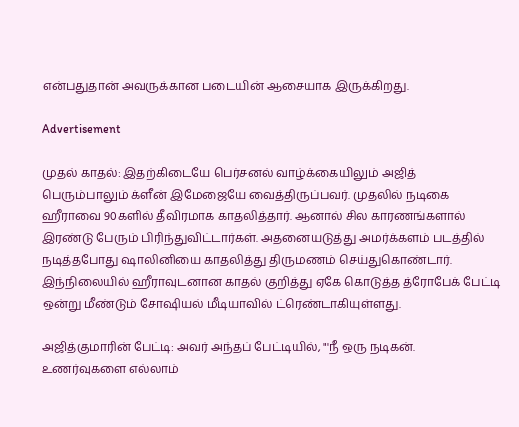என்பதுதான் அவருக்கான படையின் ஆசையாக இருக்கிறது.

Advertisement

முதல் காதல்: இதற்கிடையே பெர்சனல் வாழ்க்கையிலும் அஜித் பெரும்பாலும் க்ளீன் இமேஜையே வைத்திருப்பவர். முதலில் நடிகை ஹீராவை 90களில் தீவிரமாக காதலித்தார். ஆனால் சில காரணங்களால் இரண்டு பேரும் பிரிந்துவிட்டார்கள். அதனையடுத்து அமர்க்களம் படத்தில் நடித்தபோது ஷாலினியை காதலித்து திருமணம் செய்துகொண்டார். இந்நிலையில் ஹீராவுடனான காதல் குறித்து ஏகே கொடுத்த த்ரோபேக் பேட்டி ஒன்று மீண்டும் சோஷியல் மீடியாவில் ட்ரெண்டாகியுள்ளது.

அஜித்குமாரின் பேட்டி: அவர் அந்தப் பேட்டியில், "'நீ ஒரு நடிகன். உணர்வுகளை எல்லாம்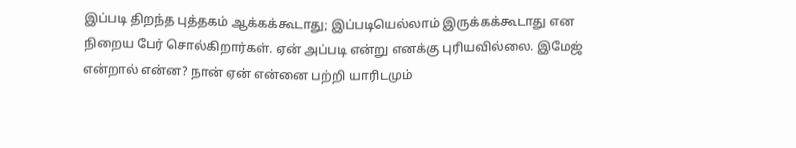இப்படி திறந்த புத்தகம் ஆக்கக்கூடாது; இப்படியெல்லாம் இருக்கக்கூடாது என நிறைய பேர் சொல்கிறார்கள். ஏன் அப்படி என்று எனக்கு புரியவில்லை. இமேஜ் என்றால் என்ன? நான் ஏன் என்னை பற்றி யாரிடமும்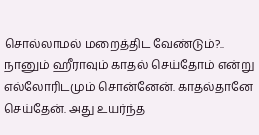சொல்லாமல் மறைத்திட வேண்டும்?.. நானும் ஹீராவும் காதல் செய்தோம் என்று எல்லோரிடமும் சொன்னேன். காதல்தானே செய்தேன். அது உயர்ந்த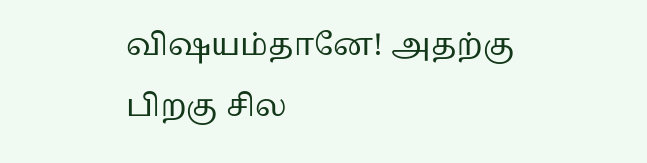விஷயம்தானே! அதற்கு பிறகு சில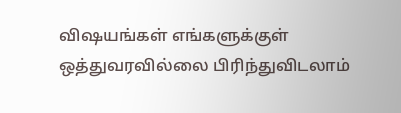விஷயங்கள் எங்களுக்குள் ஒத்துவரவில்லை பிரிந்துவிடலாம்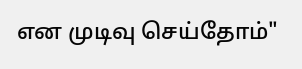என முடிவு செய்தோம்"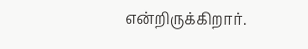என்றிருக்கிறார்.